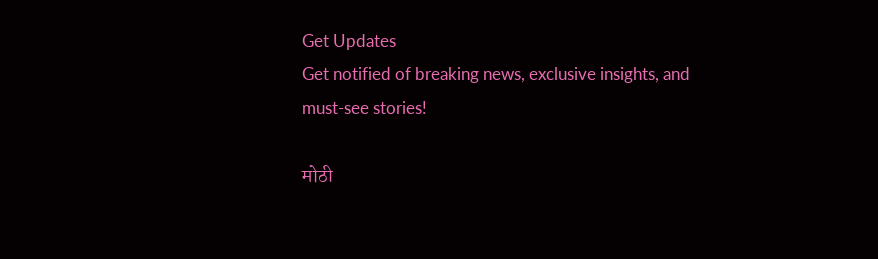Get Updates
Get notified of breaking news, exclusive insights, and must-see stories!

मोठी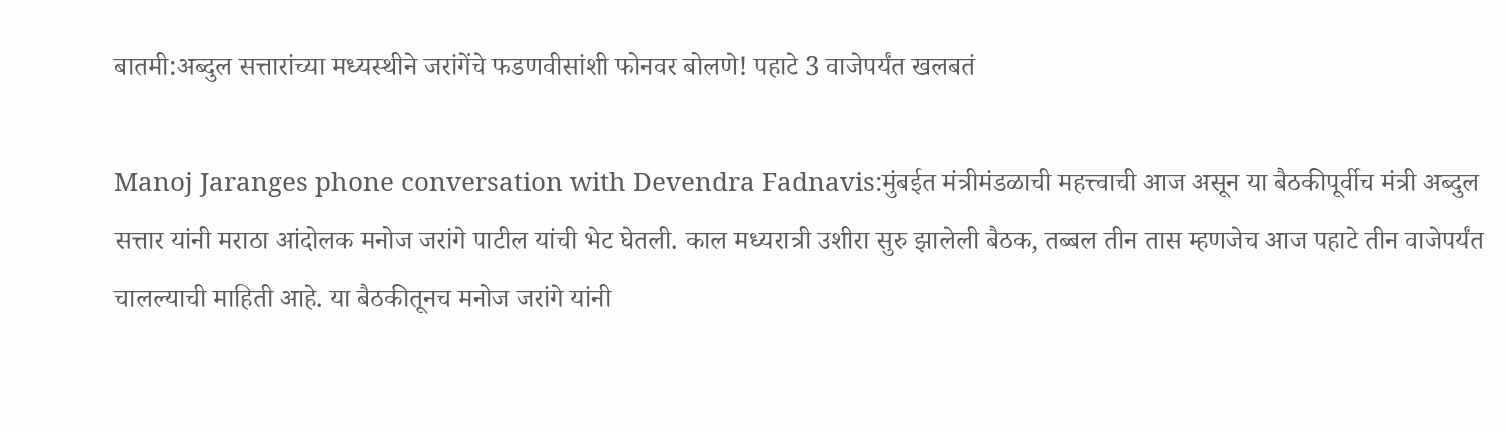बातमी:अब्दुल सत्तारांच्या मध्यस्थीने जरांगेंचे फडणवीसांशी फोनवर बोलणे! पहाटे 3 वाजेपर्यंत खलबतं

Manoj Jaranges phone conversation with Devendra Fadnavis:मुंबईत मंत्रीमंडळाची महत्त्वाची आज असून या बैठकीपूर्वीच मंत्री अब्दुल सत्तार यांनी मराठा आंदोलक मनोज जरांगे पाटील यांची भेट घेतली. काल मध्यरात्री उशीरा सुरु झालेली बैठक, तब्बल तीन तास म्हणजेच आज पहाटे तीन वाजेपर्यंत चालल्याची माहिती आहे. या बैठकीतूनच मनोज जरांगे यांनी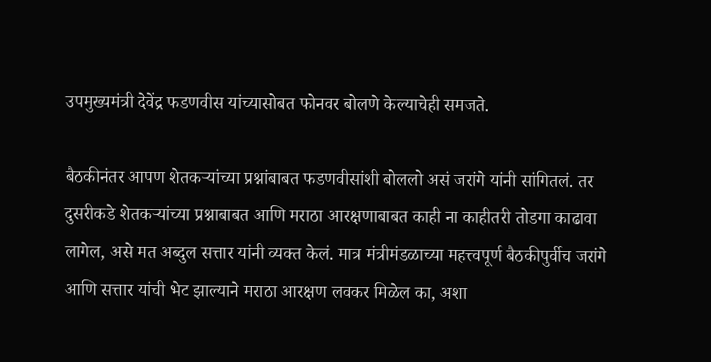उपमुख्यमंत्री देवेंद्र फडणवीस यांच्यासोबत फोनवर बोलणे केल्याचेही समजते.

बैठकीनंतर आपण शेतकऱ्यांच्या प्रश्नांबाबत फडणवीसांशी बोललो असं जरांगे यांनी सांगितलं. तर दुसरीकडे शेतकऱ्यांच्या प्रश्नाबाबत आणि मराठा आरक्षणाबाबत काही ना काहीतरी तोडगा काढावा लागेल, असे मत अब्दुल सत्तार यांनी व्यक्त केलं. मात्र मंत्रीमंडळाच्या महत्त्वपूर्ण बैठकीपुर्वीच जरांगे आणि सत्तार यांची भेट झाल्याने मराठा आरक्षण लवकर मिळेल का, अशा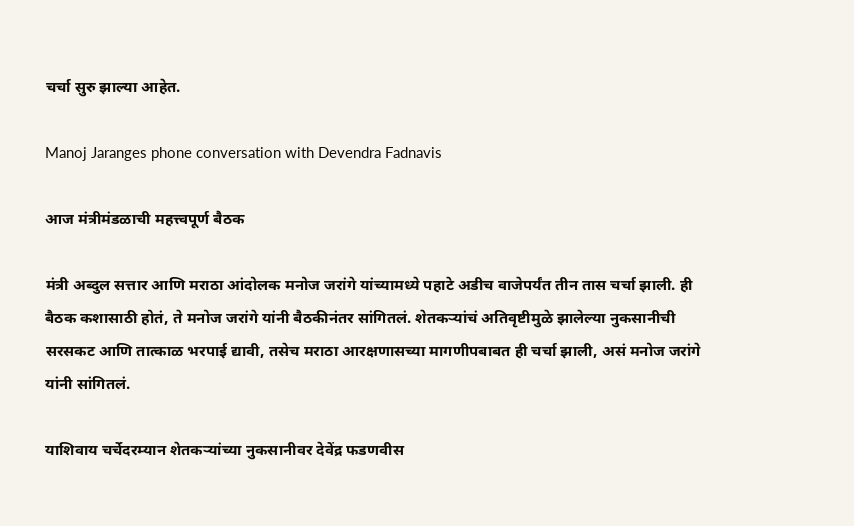चर्चा सुरु झाल्या आहेत.

Manoj Jaranges phone conversation with Devendra Fadnavis

आज मंत्रीमंडळाची महत्त्वपूर्ण बैठक

मंत्री अब्दुल सत्तार आणि मराठा आंदोलक मनोज जरांगे यांच्यामध्ये पहाटे अडीच वाजेपर्यंत तीन तास चर्चा झाली. ही बैठक कशासाठी होतं, ते मनोज जरांगे यांनी बैठकीनंतर सांगितलं. शेतकऱ्यांचं अतिवृष्टीमुळे झालेल्या नुकसानीची सरसकट आणि तात्काळ भरपाई द्यावी, तसेच मराठा आरक्षणासच्या मागणीपबाबत ही चर्चा झाली, असं मनोज जरांगे यांनी सांगितलं.

याशिवाय चर्चेदरम्यान शेतकऱ्यांच्या नुकसानीवर देवेंद्र फडणवीस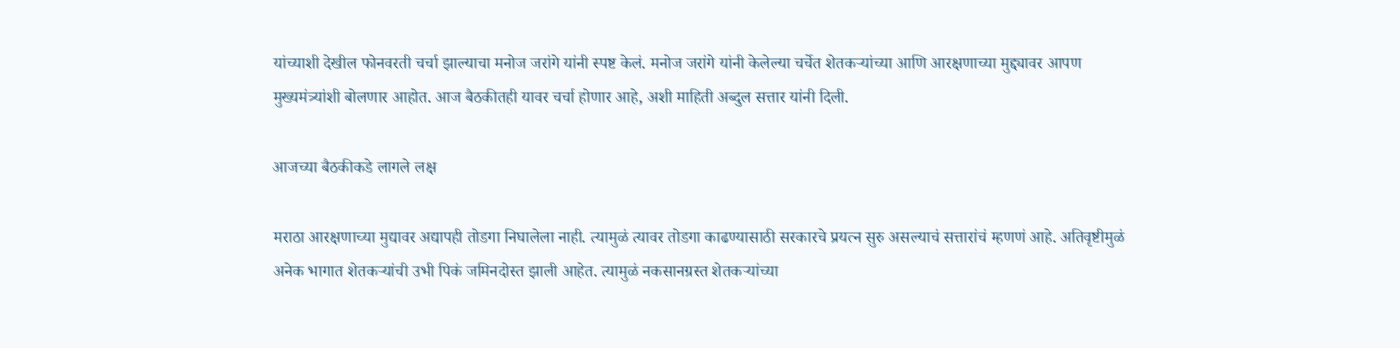यांच्याशी देखील फोनवरती चर्चा झाल्याचा मनोज जरांगे यांनी स्पष्ट केलं. मनोज जरांगे यांनी केलेल्या चर्चेत शेतकऱ्यांच्या आणि आरक्षणाच्या मुद्द्यावर आपण मुख्यमंत्र्यांशी बोलणार आहोत. आज बैठकीतही यावर चर्चा होणार आहे, अशी माहिती अब्दुल सत्तार यांनी दिली.

आजच्या बैठकीकडे लागले लक्ष

मराठा आरक्षणाच्या मुद्यावर अद्यापही तोडगा निघालेला नाही. त्यामुळं त्यावर तोडगा काढण्यासाठी सरकारचे प्रयत्न सुरु असल्याचं सत्तारांचं म्हणणं आहे. अतिवृष्टीमुळं अनेक भागात शेतकऱ्यांची उभी पिकं जमिनदोस्त झाली आहेत. त्यामुळं नकसानग्रस्त शेतकऱ्यांच्या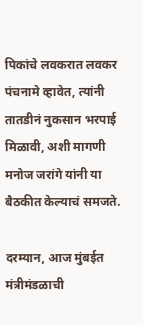पिकांचे लवकरात लवकर पंचनामे व्हावेत, त्यांनी तातडीनं नुकसान भरपाई मिळावी, अशी मागणी मनोज जरांगे यांनी या बैठकीत केल्याचं समजते.

दरम्यान, आज मुंबईत मंत्रीमंडळाची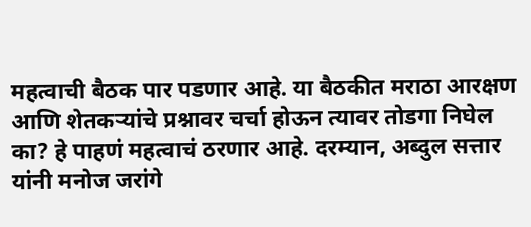महत्वाची बैठक पार पडणार आहे. या बैठकीत मराठा आरक्षण आणि शेतकऱ्यांचे प्रश्नावर चर्चा होऊन त्यावर तोडगा निघेल का? हे पाहणं महत्वाचं ठरणार आहे. दरम्यान, अब्दुल सत्तार यांनी मनोज जरांगे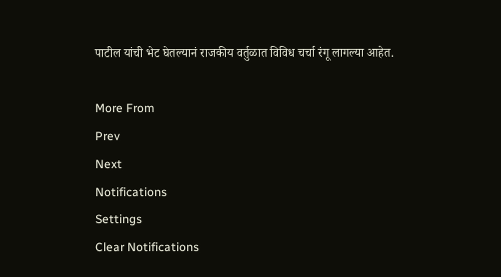पाटील यांची भेट घेतल्यानं राजकीय वर्तुळात विविध चर्चा रंगू लागल्या आहेत.

More From
Prev
Next
Notifications
Settings
Clear Notifications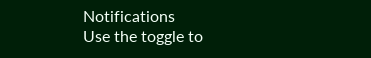Notifications
Use the toggle to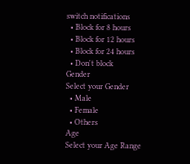switch notifications
  • Block for 8 hours
  • Block for 12 hours
  • Block for 24 hours
  • Don't block
Gender
Select your Gender
  • Male
  • Female
  • Others
Age
Select your Age Range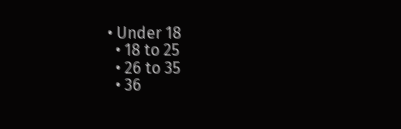• Under 18
  • 18 to 25
  • 26 to 35
  • 36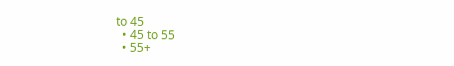to 45
  • 45 to 55
  • 55+